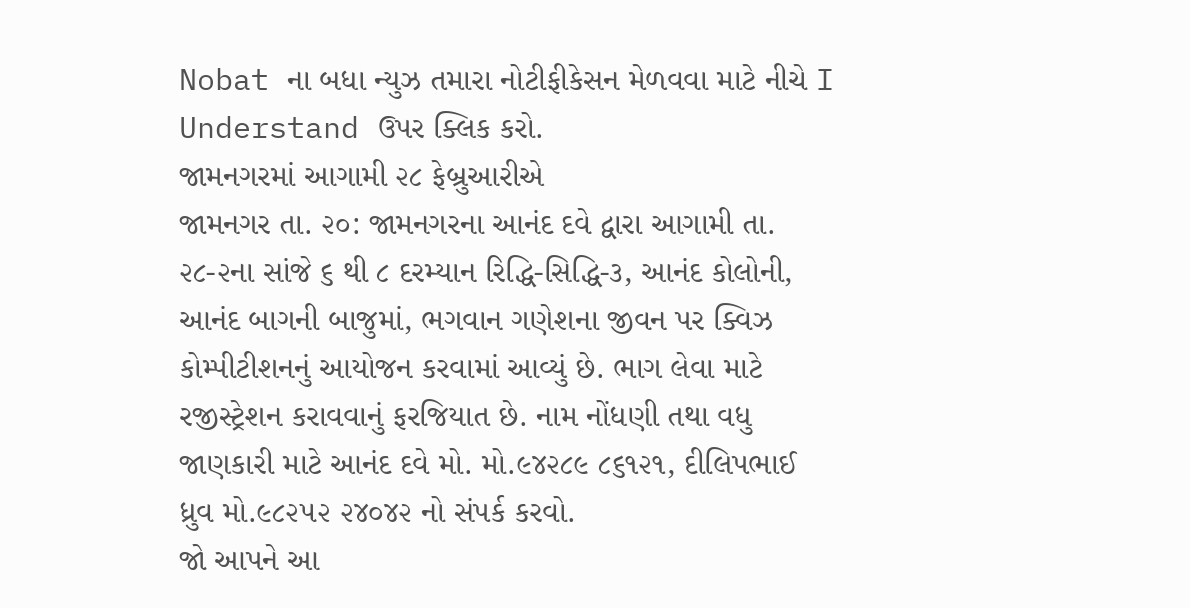Nobat ના બધા ન્યુઝ તમારા નોટીફીકેસન મેળવવા માટે નીચે I Understand ઉપર ક્લિક કરો.
જામનગરમાં આગામી ૨૮ ફેબ્રુઆરીએ
જામનગર તા. ૨૦: જામનગરના આનંદ દવે દ્વારા આગામી તા. ૨૮-૨ના સાંજે ૬ થી ૮ દરમ્યાન રિદ્ધિ-સિદ્ધિ-૩, આનંદ કોલોની, આનંદ બાગની બાજુમાં, ભગવાન ગણેશના જીવન પર ક્વિઝ કોમ્પીટીશનનું આયોજન કરવામાં આવ્યું છે. ભાગ લેવા માટે રજીસ્ટ્રેશન કરાવવાનું ફરજિયાત છે. નામ નોંધણી તથા વધુ જાણકારી માટે આનંદ દવે મો. મો.૯૪૨૮૯ ૮૬૧૨૧, દીલિપભાઈ ધ્રુવ મો.૯૮૨૫૨ ૨૪૦૪૨ નો સંપર્ક કરવો.
જો આપને આ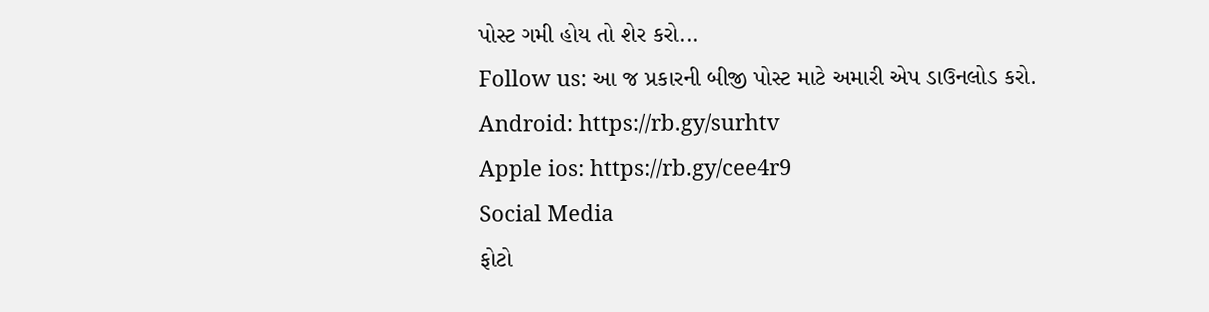પોસ્ટ ગમી હોય તો શેર કરો...
Follow us: આ જ પ્રકારની બીજી પોસ્ટ માટે અમારી એપ ડાઉનલોડ કરો.
Android: https://rb.gy/surhtv
Apple ios: https://rb.gy/cee4r9
Social Media
ફોટો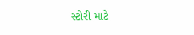સ્ટોરી માટે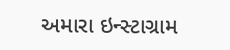અમારા ઇન્સ્ટાગ્રામ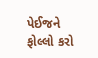પેઈજને ફોલ્લો કરો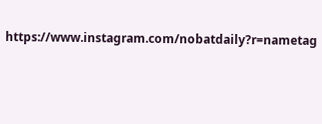https://www.instagram.com/nobatdaily?r=nametag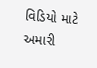વિડિયો માટે અમારી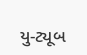યુ-ટ્યૂબ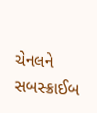ચેનલને સબસ્ક્રાઈબ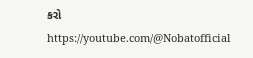કરો
https://youtube.com/@Nobatofficial